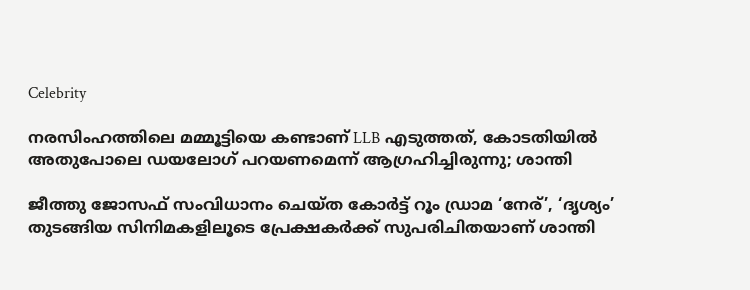Celebrity

നരസിംഹത്തിലെ മമ്മൂട്ടിയെ കണ്ടാണ് LLB എടുത്തത്, കോടതിയിൽ അതുപോലെ ഡയലോഗ് പറയണമെന്ന് ആഗ്രഹിച്ചിരുന്നു; ശാന്തി

ജീത്തു ജോസഫ് സംവിധാനം ചെയ്ത കോർട്ട് റൂം ഡ്രാമ ‘നേര്’, ‘ദൃശ്യം’ തുടങ്ങിയ സിനിമകളിലൂടെ പ്രേക്ഷകർക്ക് സുപരിചിതയാണ് ശാന്തി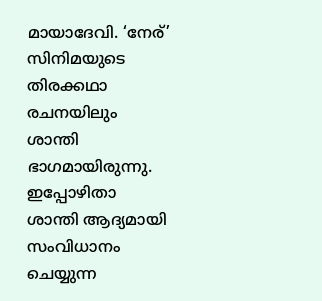മായാദേവി. ‘നേര്’ സിനിമയുടെ തിരക്കഥാ രചനയിലും ശാന്തി ഭാഗമായിരുന്നു. ഇപ്പോഴിതാ ശാന്തി ആദ്യമായി സംവിധാനം ചെയ്യുന്ന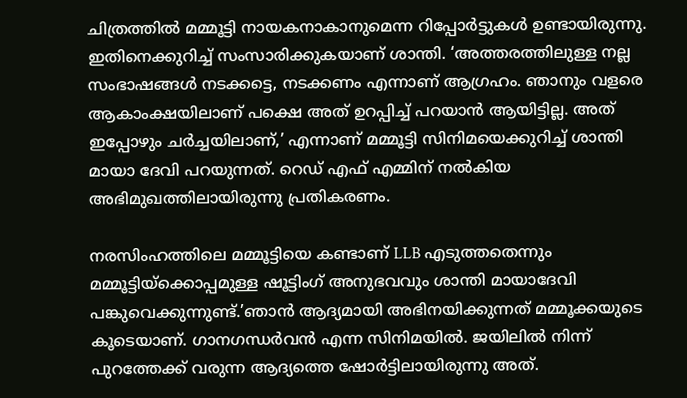ചിത്രത്തിൽ മമ്മൂട്ടി നായകനാകാനുമെന്ന റിപ്പോർട്ടുകൾ ഉണ്ടായിരുന്നു. ഇതിനെക്കുറിച്ച് സംസാരിക്കുകയാണ് ശാന്തി. ‘അത്തരത്തിലുള്ള നല്ല സംഭാഷങ്ങൾ നടക്കട്ടെ, നടക്കണം എന്നാണ് ആഗ്രഹം. ഞാനും വളരെ ആകാംക്ഷയിലാണ് പക്ഷെ അത് ഉറപ്പിച്ച് പറയാൻ ആയിട്ടില്ല. അത് ഇപ്പോഴും ചർച്ചയിലാണ്,’ എന്നാണ് മമ്മൂട്ടി സിനിമയെക്കുറിച്ച് ശാന്തി മായാ ദേവി പറയുന്നത്. റെഡ് എഫ് എമ്മിന് നൽകിയ അഭിമുഖത്തിലായിരുന്നു പ്രതികരണം.

നരസിംഹത്തിലെ മമ്മൂട്ടിയെ കണ്ടാണ് LLB എടുത്തതെന്നും മമ്മൂട്ടിയ്‌ക്കൊപ്പമുള്ള ഷൂട്ടിംഗ് അനുഭവവും ശാന്തി മായാദേവി പങ്കുവെക്കുന്നുണ്ട്.’ഞാൻ ആദ്യമായി അഭിനയിക്കുന്നത് മമ്മൂക്കയുടെ കൂടെയാണ്. ഗാനഗന്ധർവൻ എന്ന സിനിമയിൽ. ജയിലിൽ നിന്ന് പുറത്തേക്ക് വരുന്ന ആദ്യത്തെ ഷോർട്ടിലായിരുന്നു അത്.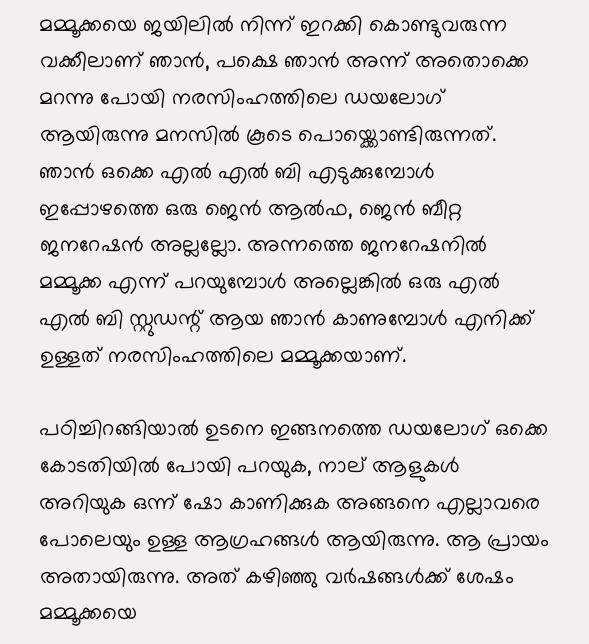മമ്മൂക്കയെ ജയിലിൽ നിന്ന് ഇറക്കി കൊണ്ടുവരുന്ന വക്കീലാണ് ഞാൻ, പക്ഷെ ഞാൻ അന്ന് അതൊക്കെ മറന്നു പോയി നരസിംഹത്തിലെ ഡയലോഗ് ആയിരുന്നു മനസിൽ കൂടെ പൊയ്ക്കൊണ്ടിരുന്നത്. ഞാൻ ഒക്കെ എൽ എൽ ബി എടുക്കുമ്പോൾ ഇപ്പോഴത്തെ ഒരു ജെൻ ആൽഫ, ജെൻ ബീറ്റ ജനറേഷൻ അല്ലല്ലോ. അന്നത്തെ ജനറേഷനിൽ മമ്മൂക്ക എന്ന് പറയുമ്പോൾ അല്ലെങ്കിൽ ഒരു എൽ എൽ ബി സ്റ്റുഡന്റ് ആയ ഞാൻ കാണുമ്പോൾ എനിക്ക് ഉള്ളത് നരസിംഹത്തിലെ മമ്മൂക്കയാണ്.

പഠിച്ചിറങ്ങിയാൽ ഉടനെ ഇങ്ങനത്തെ ഡയലോഗ് ഒക്കെ കോടതിയിൽ പോയി പറയുക, നാല് ആളുകൾ അറിയുക ഒന്ന് ഷോ കാണിക്കുക അങ്ങനെ എല്ലാവരെ പോലെയും ഉള്ള ആഗ്രഹങ്ങൾ ആയിരുന്നു. ആ പ്രായം അതായിരുന്നു. അത് കഴിഞ്ഞു വർഷങ്ങൾക്ക് ശേഷം മമ്മൂക്കയെ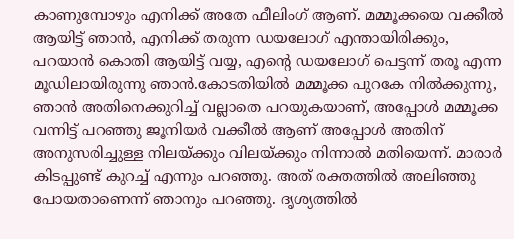കാണുമ്പോഴും എനിക്ക് അതേ ഫീലിംഗ് ആണ്. മമ്മൂക്കയെ വക്കീൽ ആയിട്ട് ഞാൻ, എനിക്ക് തരുന്ന ഡയലോഗ് എന്തായിരിക്കും, പറയാൻ കൊതി ആയിട്ട് വയ്യ, എന്റെ ഡയലോഗ് പെട്ടന്ന് തരൂ എന്ന മൂഡിലായിരുന്നു ഞാൻ.കോടതിയിൽ മമ്മൂക്ക പുറകേ നിൽക്കുന്നു, ഞാൻ അതിനെക്കുറിച്ച് വല്ലാതെ പറയുകയാണ്, അപ്പോൾ മമ്മൂക്ക വന്നിട്ട് പറഞ്ഞു ജൂനിയർ വക്കീൽ ആണ് അപ്പോൾ അതിന് അനുസരിച്ചുള്ള നിലയ്ക്കും വിലയ്ക്കും നിന്നാൽ മതിയെന്ന്. മാരാർ കിടപ്പുണ്ട് കുറച്ച് എന്നും പറഞ്ഞു. അത് രക്തത്തിൽ അലിഞ്ഞു പോയതാണെന്ന് ഞാനും പറഞ്ഞു. ദൃശ്യത്തിൽ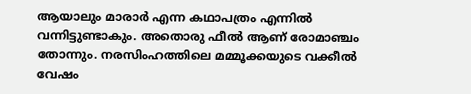ആയാലും മാരാർ എന്ന കഥാപത്രം എന്നിൽ വന്നിട്ടുണ്ടാകും. അതൊരു ഫീൽ ആണ് രോമാഞ്ചം തോന്നും. നരസിംഹത്തിലെ മമ്മൂക്കയുടെ വക്കീൽ വേഷം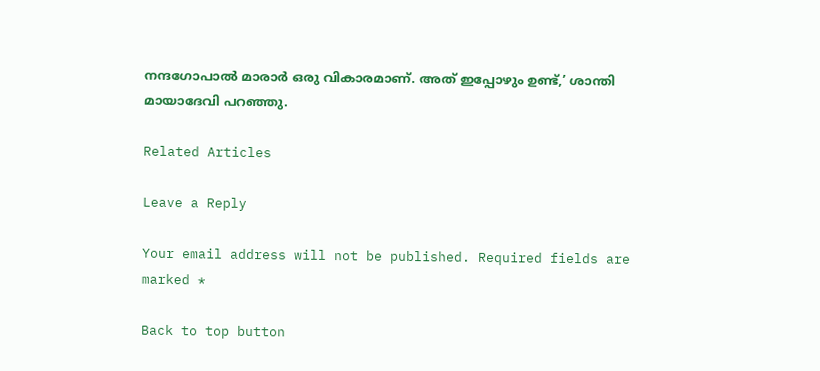നന്ദഗോപാൽ മാരാർ ഒരു വികാരമാണ്. അത് ഇപ്പോഴും ഉണ്ട്,’ ശാന്തി മായാദേവി പറഞ്ഞു.

Related Articles

Leave a Reply

Your email address will not be published. Required fields are marked *

Back to top button